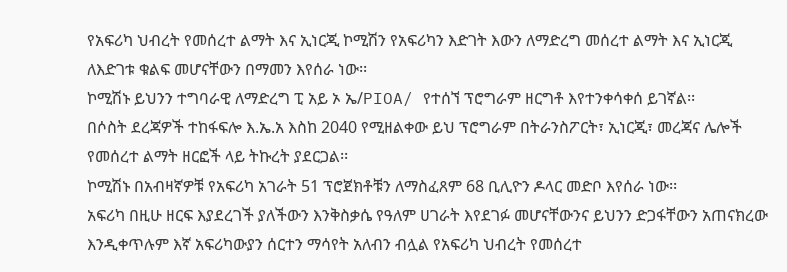የአፍሪካ ህብረት የመሰረተ ልማት እና ኢነርጂ ኮሚሽን የአፍሪካን እድገት እውን ለማድረግ መሰረተ ልማት እና ኢነርጂ ለእድገቱ ቁልፍ መሆናቸውን በማመን እየሰራ ነው፡፡
ኮሚሽኑ ይህንን ተግባራዊ ለማድረግ ፒ አይ ኦ ኤ/PIOA/ የተሰኘ ፕሮግራም ዘርግቶ እየተንቀሳቀሰ ይገኛል፡፡
በሶስት ደረጃዎች ተከፋፍሎ እ.ኤ.አ እስከ 2040 የሚዘልቀው ይህ ፕሮግራም በትራንስፖርት፣ ኢነርጂ፣ መረጃና ሌሎች የመሰረተ ልማት ዘርፎች ላይ ትኩረት ያደርጋል፡፡
ኮሚሽኑ በአብዛኛዎቹ የአፍሪካ አገራት 51 ፕሮጀክቶቹን ለማስፈጸም 68 ቢሊዮን ዶላር መድቦ እየሰራ ነው፡፡
አፍሪካ በዚሁ ዘርፍ እያደረገች ያለችውን እንቅስቃሴ የዓለም ሀገራት እየደገፉ መሆናቸውንና ይህንን ድጋፋቸውን አጠናክረው እንዲቀጥሉም እኛ አፍሪካውያን ሰርተን ማሳየት አለብን ብሏል የአፍሪካ ህብረት የመሰረተ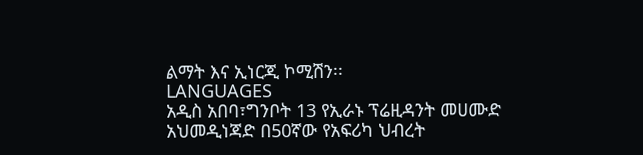ልማት እና ኢነርጂ ኮሚሽን፡፡
LANGUAGES
አዲስ አበባ፣ግንቦት 13 የኢራኑ ፕሬዚዳንት መሀሙድ አህመዲነጃድ በ50ኛው የአፍሪካ ህብረት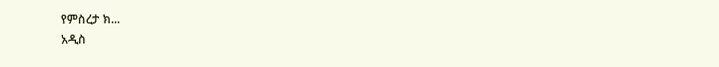የምስረታ ክ...
አዲስ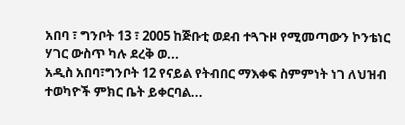አበባ ፣ ግንቦት 13 ፣ 2005 ከጅቡቲ ወደብ ተጓጉዞ የሚመጣውን ኮንቴነር ሃገር ውስጥ ካሉ ደረቅ ወ...
አዲስ አበባ፣ግንቦት 12 የናይል የትብበር ማእቀፍ ስምምነት ነገ ለህዝብ ተወካዮች ምክር ቤት ይቀርባል...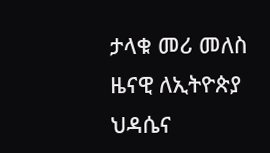ታላቁ መሪ መለስ ዜናዊ ለኢትዮጵያ ህዳሴና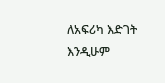ለአፍሪካ እድገት እንዲሁም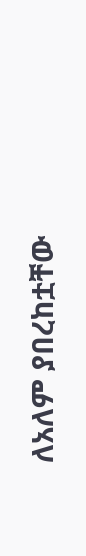ለአለም ያበረከቷቸው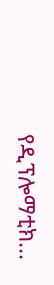የዲፕሎማቲክ...